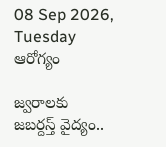08 Sep 2026, Tuesday
ఆరోగ్యం

జ్వరాలకు జబర్దస్త్‌ వైద్యం..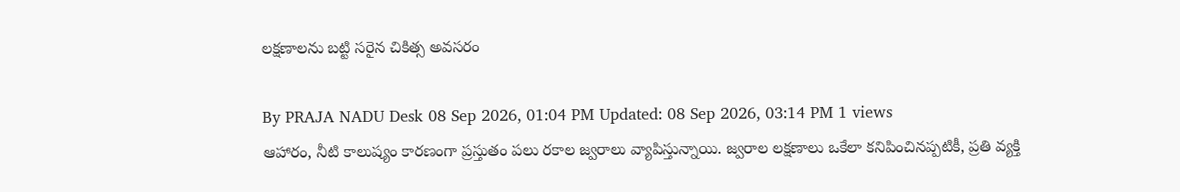లక్షణాలను బట్టి సరైన చికిత్స అవసరం

By PRAJA NADU Desk 08 Sep 2026, 01:04 PM Updated: 08 Sep 2026, 03:14 PM 1 views
ఆహారం, నీటి కాలుష్యం కారణంగా ప్రస్తుతం పలు రకాల జ్వరాలు వ్యాపిస్తున్నాయి. జ్వరాల లక్షణాలు ఒకేలా కనిపించినప్పటికీ, ప్రతి వ్యక్తి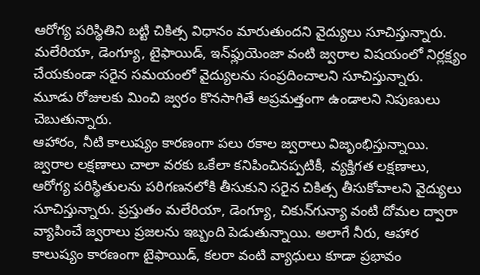ఆరోగ్య పరిస్థితిని బట్టి చికిత్స విధానం మారుతుందని వైద్యులు సూచిస్తున్నారు. మలేరియా, డెంగ్యూ, టైఫాయిడ్‌, ఇన్‌ఫ్లుయెంజా వంటి జ్వరాల విషయంలో నిర్లక్ష్యం చేయకుండా సరైన సమయంలో వైద్యులను సంప్రదించాలని సూచిస్తున్నారు. మూడు రోజులకు మించి జ్వరం కొనసాగితే అప్రమత్తంగా ఉండాలని నిపుణులు చెబుతున్నారు.
ఆహారం, నీటి కాలుష్యం కారణంగా పలు రకాల జ్వరాలు విజృంభిస్తున్నాయి. జ్వరాల లక్షణాలు చాలా వరకు ఒకేలా కనిపించినప్పటికీ, వ్యక్తిగత లక్షణాలు, ఆరోగ్య పరిస్థితులను పరిగణనలోకి తీసుకుని సరైన చికిత్స తీసుకోవాలని వైద్యులు సూచిస్తున్నారు. ప్రస్తుతం మలేరియా, డెంగ్యూ, చికున్‌గున్యా వంటి దోమల ద్వారా వ్యాపించే జ్వరాలు ప్రజలను ఇబ్బంది పెడుతున్నాయి. అలాగే నీరు, ఆహార కాలుష్యం కారణంగా టైఫాయిడ్‌, కలరా వంటి వ్యాధులు కూడా ప్రభావం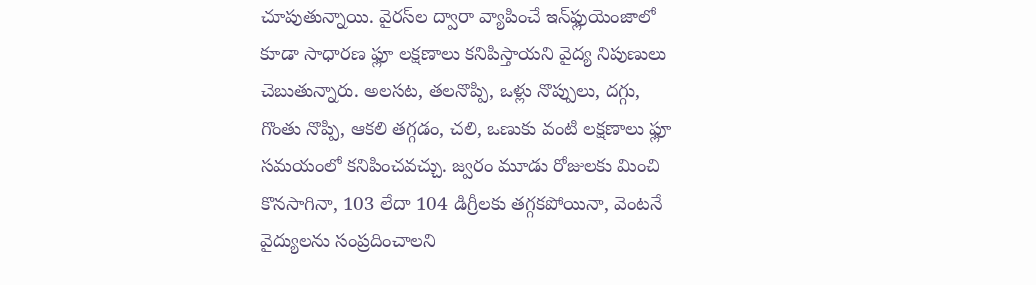చూపుతున్నాయి. వైరస్‌ల ద్వారా వ్యాపించే ఇన్‌ఫ్లుయెంజాలో కూడా సాధారణ ఫ్లూ లక్షణాలు కనిపిస్తాయని వైద్య నిపుణులు చెబుతున్నారు. అలసట, తలనొప్పి, ఒళ్లు నొప్పులు, దగ్గు, గొంతు నొప్పి, ఆకలి తగ్గడం, చలి, ఒణుకు వంటి లక్షణాలు ఫ్లూ సమయంలో కనిపించవచ్చు. జ్వరం మూడు రోజులకు మించి కొనసాగినా, 103 లేదా 104 డిగ్రీలకు తగ్గకపోయినా, వెంటనే వైద్యులను సంప్రదించాలని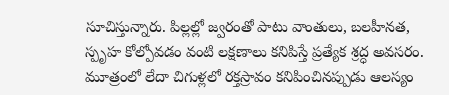సూచిస్తున్నారు. పిల్లల్లో జ్వరంతో పాటు వాంతులు, బలహీనత, స్పృహ కోల్పోవడం వంటి లక్షణాలు కనిపిస్తే ప్రత్యేక శ్రద్ధ అవసరం. మూత్రంలో లేదా చిగుళ్లలో రక్తస్రావం కనిపించినప్పుడు ఆలస్యం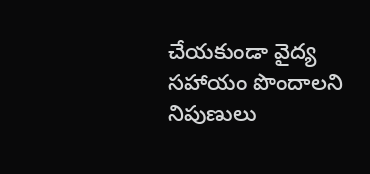చేయకుండా వైద్య సహాయం పొందాలని నిపుణులు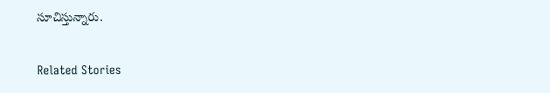సూచిస్తున్నారు.

Related Stories